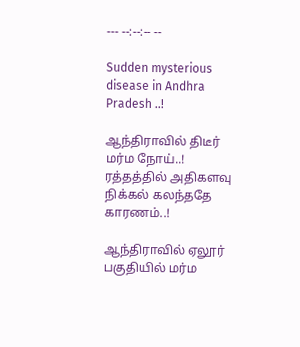--- --:--:-- --

Sudden mysterious disease in Andhra Pradesh ..!

ஆந்திராவில் திடீர் மர்ம நோய்..! ரத்தத்தில் அதிகளவு நிக்கல் கலந்ததே காரணம்..!

ஆந்திராவில் ஏலூர் பகுதியில் மர்ம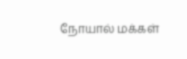நோயால் மக்கள்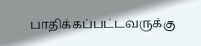பாதிக்கப்பட்டவருக்கு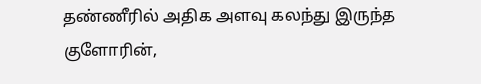தண்ணீரில் அதிக அளவு கலந்து இருந்த குளோரின்,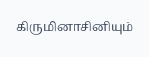கிருமினாசினியும்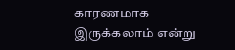காரணமாக இருக்கலாம் என்று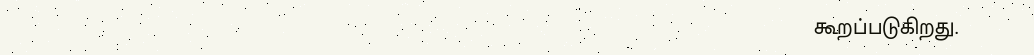கூறப்படுகிறது.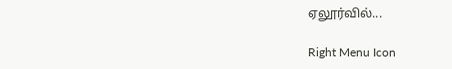ஏலூர்வில்...

Right Menu Icon